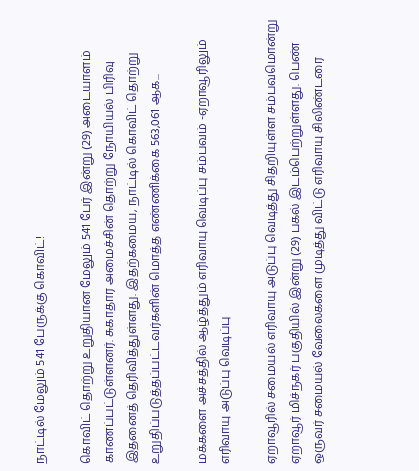நாட்டில் மேலும் 541 பேருக்கு கொவிட்!

கொவிட் தொற்று உறுதியான மேலும் 541 பேர் இன்று (29) அடையாளம் காணப்பட்டுள்ளனர். சுகாதார அமைச்சின் தொற்று நோயியல் பிரிவு இதனைத் தெரிவித்துள்ளது. இதற்கமைய, நாட்டில் கொவிட் தொற்று உறுதிப்படுத்தப்பட்டவர்களின் மொத்த எண்ணிக்கை 563,061 ஆக...

மக்களை அச்சத்தில் ஆழ்த்தும் எரிவாயு வெடிப்பு சம்பவம் -ஏறாவூரிலும் எரிவாயு அடுப்பு வெடிப்பு

ஏறாவூரில் சமையல் எரிவாயு அடுப்பு வெடித்து சிதறியுள்ள சம்பவமொன்று ஏறாவூர் மிச்நகர் பகுதியில் இன்று (29) பகல் இடம்பெற்றுள்ளது. பெண் ஒருவர் சமையல் வேலைகளை முடித்து விட்டு எரிவாயு சிலிண்டரை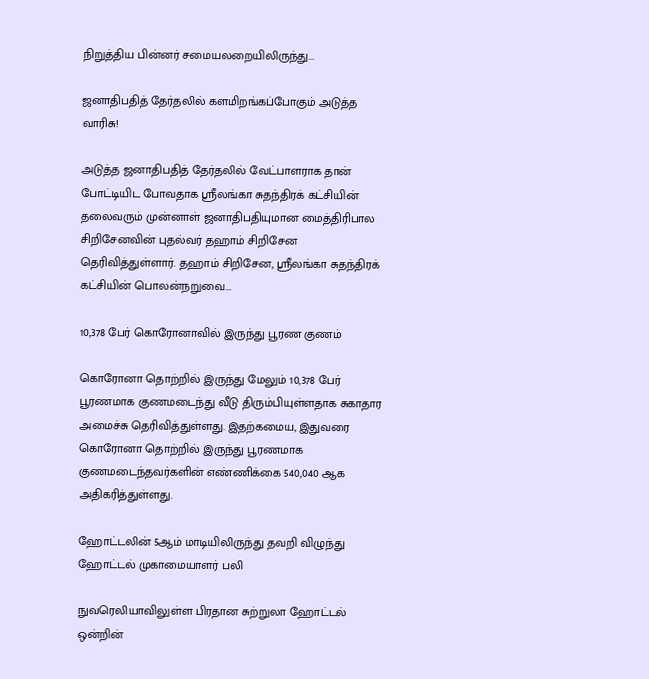நிறுத்திய பின்னர் சமையலறையிலிருந்து...

ஜனாதிபதித் தேர்தலில் களமிறங்கப்போகும் அடுத்த வாரிசு!

அடுத்த ஜனாதிபதித் தேர்தலில் வேட்பாளராக தான் போட்டியிட போவதாக ஸ்ரீலங்கா சுதந்திரக் கட்சியின் தலைவரும் முன்னாள் ஜனாதிபதியுமான மைத்திரிபால சிறிசேனவின் புதல்வர் தஹாம் சிறிசேன தெரிவித்துள்ளார். தஹாம் சிறிசேன, ஸ்ரீலங்கா சுதந்திரக் கட்சியின் பொலன்நறுவை...

10,378 பேர் கொரோனாவில் இருந்து பூரண குணம்

கொரோனா தொற்றில் இருந்து மேலும் 10,378 பேர் பூரணமாக குணமடைந்து வீடு திரும்பியுள்ளதாக சுகாதார அமைச்சு தெரிவித்துள்ளது. இதற்கமைய, இதுவரை கொரோனா தொற்றில் இருந்து பூரணமாக குணமடைந்தவர்களின் எண்ணிக்கை 540,040 ஆக அதிகரித்துள்ளது.

ஹோட்டலின் 5ஆம் மாடியிலிருந்து தவறி விழுந்து ஹோட்டல் முகாமையாளர் பலி

நுவரெலியாவிலுள்ள பிரதான சுற்றுலா ஹோட்டல் ஒன்றின்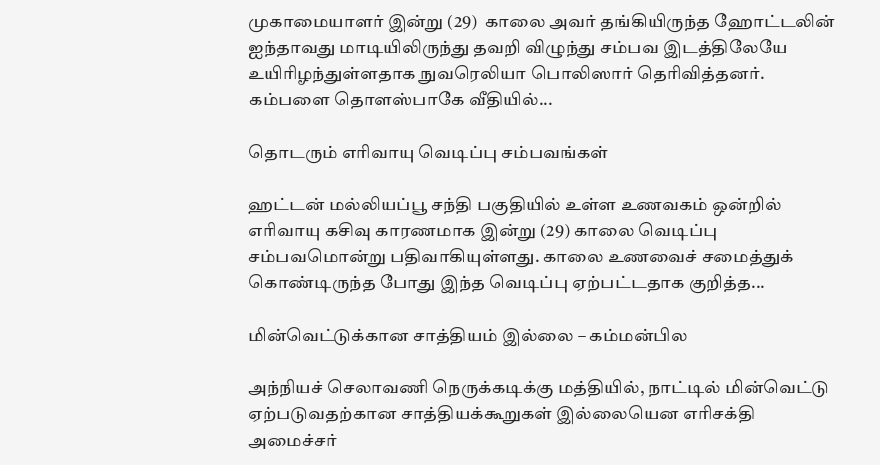முகாமையாளர் இன்று (29)  காலை அவர் தங்கியிருந்த ஹோட்டலின் ஐந்தாவது மாடியிலிருந்து தவறி விழுந்து சம்பவ இடத்திலேயே உயிரிழந்துள்ளதாக நுவரெலியா பொலிஸார் தெரிவித்தனர். கம்பளை தொளஸ்பாகே வீதியில்...

தொடரும் எரிவாயு வெடிப்பு சம்பவங்கள்

ஹட்டன் மல்லியப்பூ சந்தி பகுதியில் உள்ள உணவகம் ஒன்றில் எரிவாயு கசிவு காரணமாக இன்று (29) காலை வெடிப்பு சம்பவமொன்று பதிவாகியுள்ளது. காலை உணவைச் சமைத்துக் கொண்டிருந்த போது இந்த வெடிப்பு ஏற்பட்டதாக குறித்த...

மின்வெட்டுக்கான சாத்தியம் இல்லை – கம்மன்பில

அந்நியச் செலாவணி நெருக்கடிக்கு மத்தியில், நாட்டில் மின்வெட்டு ஏற்படுவதற்கான சாத்தியக்கூறுகள் இல்லையென எரிசக்தி அமைச்சர்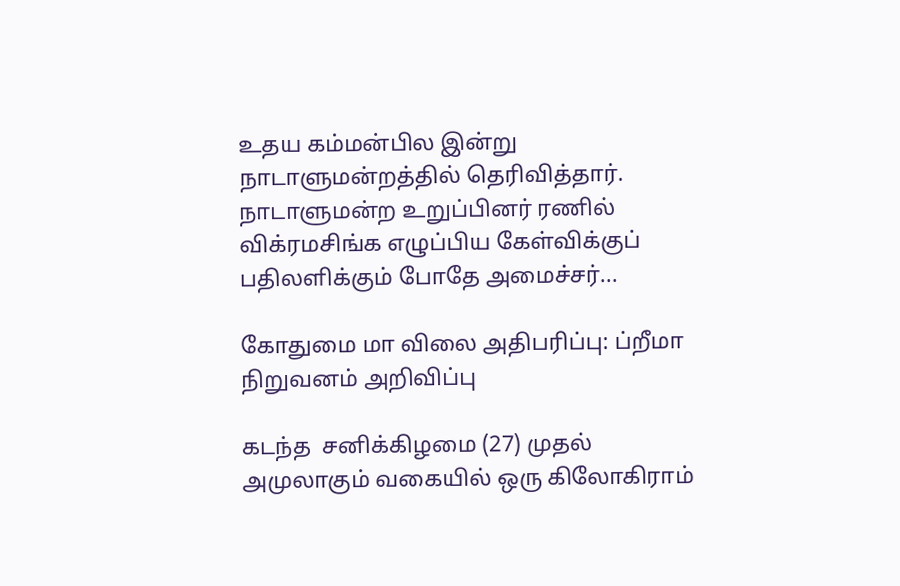உதய கம்மன்பில இன்று நாடாளுமன்றத்தில் தெரிவித்தார். நாடாளுமன்ற உறுப்பினர் ரணில் விக்ரமசிங்க எழுப்பிய கேள்விக்குப் பதிலளிக்கும் போதே அமைச்சர்...

கோதுமை மா விலை அதிபரிப்பு: ப்றீமா நிறுவனம் அறிவிப்பு

கடந்த  சனிக்கிழமை (27) முதல் அமுலாகும் வகையில் ஒரு கிலோகிராம்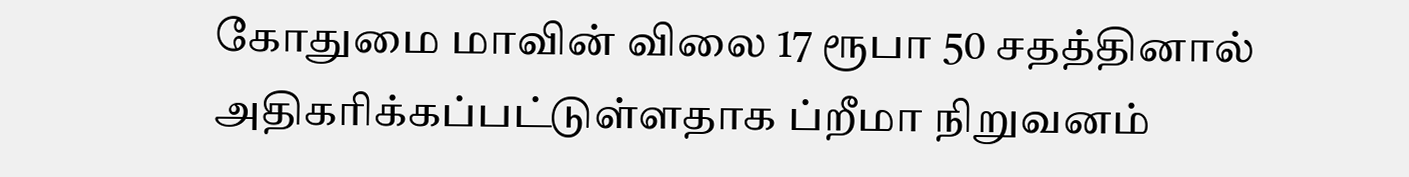கோதுமை மாவின் விலை 17 ரூபா 50 சதத்தினால் அதிகரிக்கப்பட்டுள்ளதாக ப்றீமா நிறுவனம்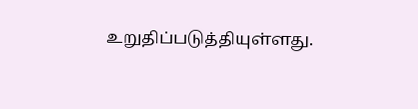உறுதிப்படுத்தியுள்ளது.